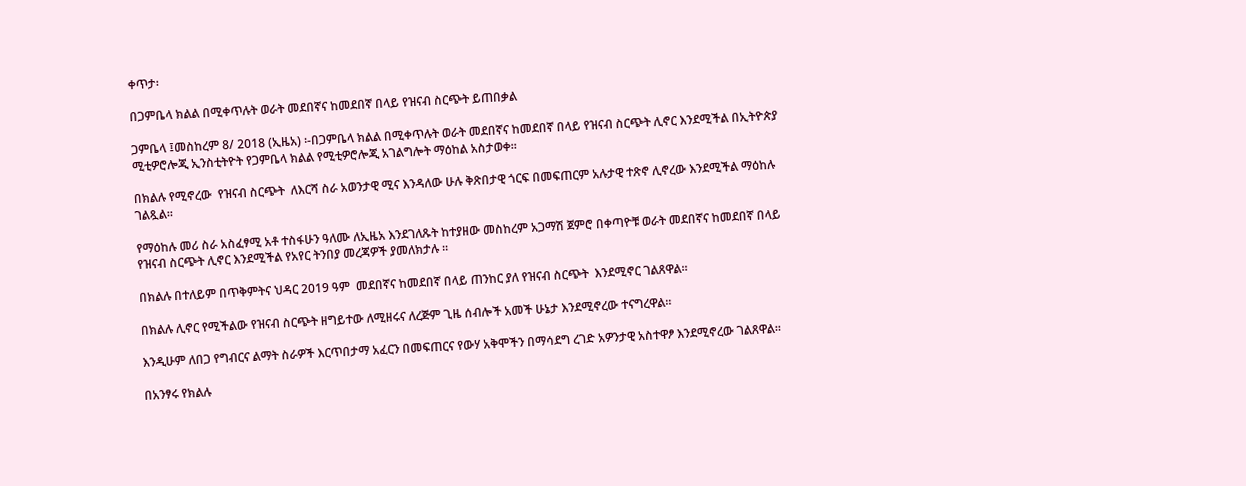ቀጥታ፡

በጋምቤላ ክልል በሚቀጥሉት ወራት መደበኛና ከመደበኛ በላይ የዝናብ ስርጭት ይጠበቃል

ጋምቤላ ፤መስከረም 8/ 2018 (ኢዜአ) ፡-በጋምቤላ ክልል በሚቀጥሉት ወራት መደበኛና ከመደበኛ በላይ የዝናብ ስርጭት ሊኖር እንደሚችል በኢትዮጵያ ሚቲዎሮሎጂ ኢንስቲትዮት የጋምቤላ ክልል የሚቲዎሮሎጂ አገልግሎት ማዕከል አስታወቀ።

በክልሉ የሚኖረው  የዝናብ ስርጭት  ለእርሻ ስራ አወንታዊ ሚና እንዳለው ሁሉ ቅጽበታዊ ጎርፍ በመፍጠርም አሉታዊ ተጽኖ ሊኖረው እንደሚችል ማዕከሉ ገልጿል።

የማዕከሉ መሪ ስራ አስፈፃሚ አቶ ተስፋሁን ዓለሙ ለኢዜአ እንደገለጹት ከተያዘው መስከረም አጋማሽ ጀምሮ በቀጣዮቹ ወራት መደበኛና ከመደበኛ በላይ  የዝናብ ስርጭት ሊኖር እንደሚችል የአየር ትንበያ መረጃዎች ያመለክታሉ ።

በክልሉ በተለይም በጥቅምትና ህዳር 2019 ዓም  መደበኛና ከመደበኛ በላይ ጠንከር ያለ የዝናብ ስርጭት  እንደሚኖር ገልጸዋል።

በክልሉ ሊኖር የሚችልው የዝናብ ስርጭት ዘግይተው ለሚዘሩና ለረጅም ጊዜ ሰብሎች አመች ሁኔታ እንደሚኖረው ተናግረዋል።

እንዲሁም ለበጋ የግብርና ልማት ስራዎች እርጥበታማ አፈርን በመፍጠርና የውሃ አቅሞችን በማሳደግ ረገድ አዎንታዊ አስተዋፆ እንደሚኖረው ገልጸዋል።

በአንፃሩ የክልሉ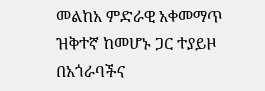መልከአ ምድራዊ አቀመማጥ ዝቅተኛ ከመሆኑ ጋር ተያይዞ በአጎራባችና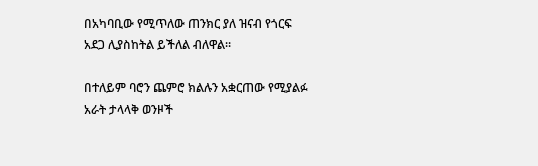በአካባቢው የሚጥለው ጠንክር ያለ ዝናብ የጎርፍ አደጋ ሊያስከትል ይችለል ብለዋል።

በተለይም ባሮን ጨምሮ ክልሉን አቋርጠው የሚያልፉ አራት ታላላቅ ወንዞች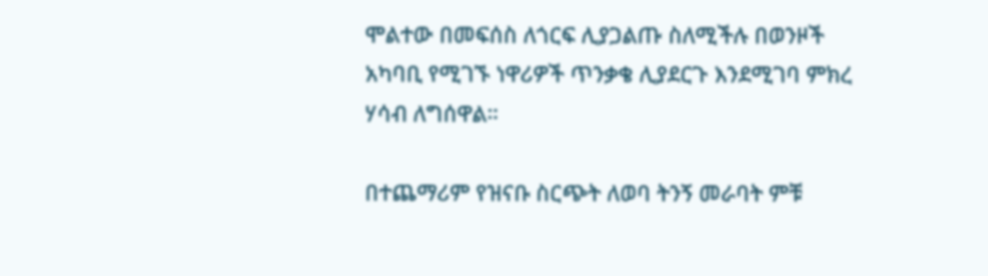ሞልተው በመፍሰስ ለጎርፍ ሊያጋልጡ ስለሚችሉ በወንዞች አካባቢ የሚገኙ ነዋሪዎች ጥንቃቄ ሊያደርጉ እንደሚገባ ምክረ ሃሳብ ለግሰዋል።

በተጨማሪም የዝናቡ ስርጭት ለወባ ትንኝ መራባት ምቹ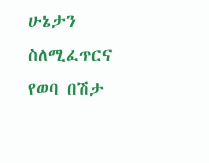ሁኔታን ስለሚፈጥርና የወባ በሽታ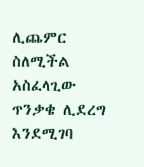ሊጨምር ስለሚችል አስፈላጊው ጥንቃቄ ሊደረግ እንደሚገባ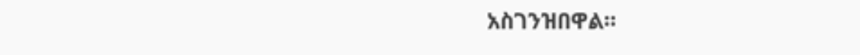አስገንዝበዋል።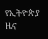የኢትዮጵያ ዜና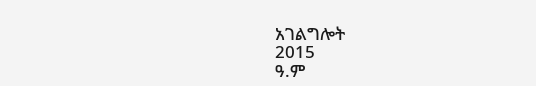አገልግሎት
2015
ዓ.ም